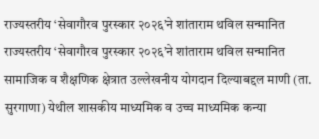राज्यस्तरीय ‘सेवागौरव पुरस्कार २०२६’ने शांताराम थविल सन्मानित राज्यस्तरीय ‘सेवागौरव पुरस्कार २०२६’ने शांताराम थविल सन्मानित सामाजिक व शैक्षणिक क्षेत्रात उल्लेखनीय योगदान दिल्याबद्दल माणी (ता. सुरगाणा) येथील शासकीय माध्यमिक व उच्च माध्यमिक कन्या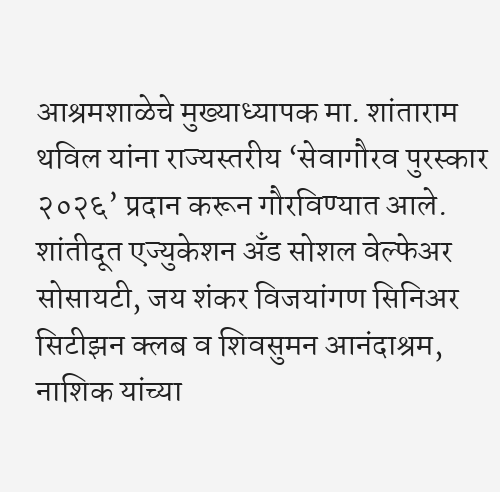आश्रमशाळेचे मुख्याध्यापक मा. शांताराम थविल यांना राज्यस्तरीय ‘सेवागौरव पुरस्कार २०२६’ प्रदान करून गौरविण्यात आले. शांतीदूत एज्युकेशन अँड सोशल वेल्फेअर सोसायटी, जय शंकर विजयांगण सिनिअर सिटीझन क्लब व शिवसुमन आनंदाश्रम, नाशिक यांच्या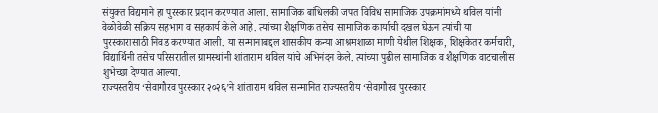संयुक्त विद्यमाने हा पुरस्कार प्रदान करण्यात आला. सामाजिक बांधिलकी जपत विविध सामाजिक उपक्रमांमध्ये थविल यांनी वेळोवेळी सक्रिय सहभाग व सहकार्य केले आहे. त्यांच्या शैक्षणिक तसेच सामाजिक कार्याची दखल घेऊन त्यांची या पुरस्कारासाठी निवड करण्यात आली. या सन्मानाबद्दल शासकीय कन्या आश्रमशाळा माणी येथील शिक्षक, शिक्षकेतर कर्मचारी, विद्यार्थिनी तसेच परिसरातील ग्रामस्थांनी शांताराम थविल यांचे अभिनंदन केले. त्यांच्या पुढील सामाजिक व शैक्षणिक वाटचालीस शुभेच्छा देण्यात आल्या.
राज्यस्तरीय ‘सेवागौरव पुरस्कार २०२६’ने शांताराम थविल सन्मानित राज्यस्तरीय ‘सेवागौरव पुरस्कार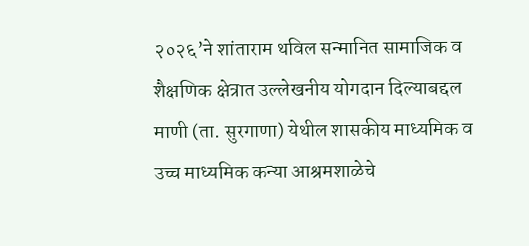२०२६’ने शांताराम थविल सन्मानित सामाजिक व शैक्षणिक क्षेत्रात उल्लेखनीय योगदान दिल्याबद्दल माणी (ता. सुरगाणा) येथील शासकीय माध्यमिक व उच्च माध्यमिक कन्या आश्रमशाळेचे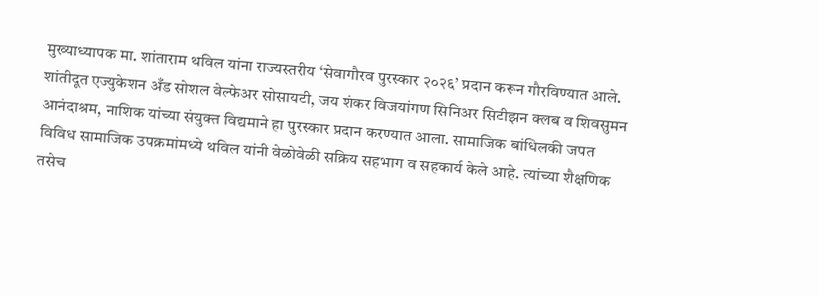मुख्याध्यापक मा. शांताराम थविल यांना राज्यस्तरीय ‘सेवागौरव पुरस्कार २०२६’ प्रदान करून गौरविण्यात आले. शांतीदूत एज्युकेशन अँड सोशल वेल्फेअर सोसायटी, जय शंकर विजयांगण सिनिअर सिटीझन क्लब व शिवसुमन आनंदाश्रम, नाशिक यांच्या संयुक्त विद्यमाने हा पुरस्कार प्रदान करण्यात आला. सामाजिक बांधिलकी जपत विविध सामाजिक उपक्रमांमध्ये थविल यांनी वेळोवेळी सक्रिय सहभाग व सहकार्य केले आहे. त्यांच्या शैक्षणिक तसेच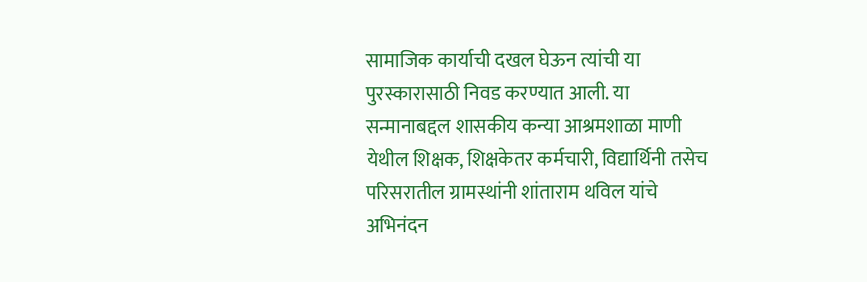सामाजिक कार्याची दखल घेऊन त्यांची या पुरस्कारासाठी निवड करण्यात आली. या सन्मानाबद्दल शासकीय कन्या आश्रमशाळा माणी येथील शिक्षक, शिक्षकेतर कर्मचारी, विद्यार्थिनी तसेच परिसरातील ग्रामस्थांनी शांताराम थविल यांचे अभिनंदन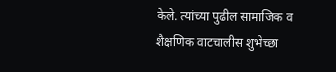केले. त्यांच्या पुढील सामाजिक व शैक्षणिक वाटचालीस शुभेच्छा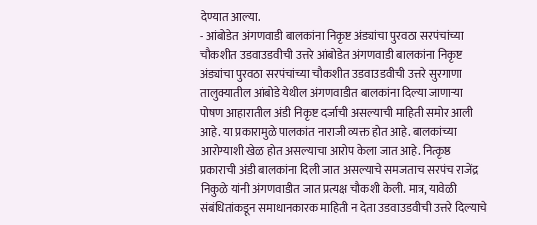देण्यात आल्या.
- आंबोडेत अंगणवाडी बालकांना निकृष्ट अंड्यांचा पुरवठा सरपंचांच्या चौकशीत उडवाउडवीची उत्तरे आंबोडेत अंगणवाडी बालकांना निकृष्ट अंड्यांचा पुरवठा सरपंचांच्या चौकशीत उडवाउडवीची उत्तरे सुरगाणा तालुक्यातील आंबोडे येथील अंगणवाडीत बालकांना दिल्या जाणाऱ्या पोषण आहारातील अंडी निकृष्ट दर्जाची असल्याची माहिती समोर आली आहे. या प्रकारामुळे पालकांत नाराजी व्यक्त होत आहे. बालकांच्या आरोग्याशी खेळ होत असल्याचा आरोप केला जात आहे. नित्कृष्ठ प्रकाराची अंडी बालकांना दिली जात असल्याचे समजताच सरपंच राजेंद्र निकुळे यांनी अंगणवाडीत जात प्रत्यक्ष चौकशी केली. मात्र, यावेळी संबंधितांकडून समाधानकारक माहिती न देता उडवाउडवीची उत्तरे दिल्याचे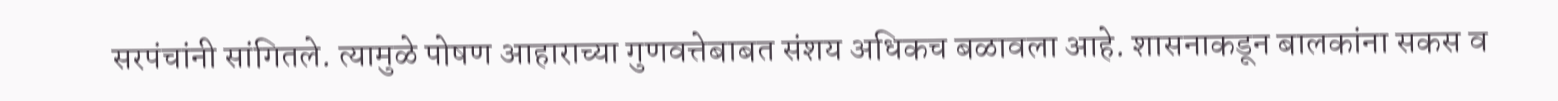सरपंचांनी सांगितले. त्यामुळे पोषण आहाराच्या गुणवत्तेबाबत संशय अधिकच बळावला आहे. शासनाकडून बालकांना सकस व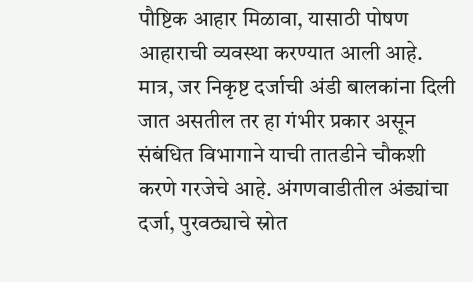पौष्टिक आहार मिळावा, यासाठी पोषण आहाराची व्यवस्था करण्यात आली आहे. मात्र, जर निकृष्ट दर्जाची अंडी बालकांना दिली जात असतील तर हा गंभीर प्रकार असून संबंधित विभागाने याची तातडीने चौकशी करणे गरजेचे आहे. अंगणवाडीतील अंड्यांचा दर्जा, पुरवठ्याचे स्रोत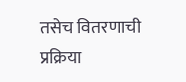तसेच वितरणाची प्रक्रिया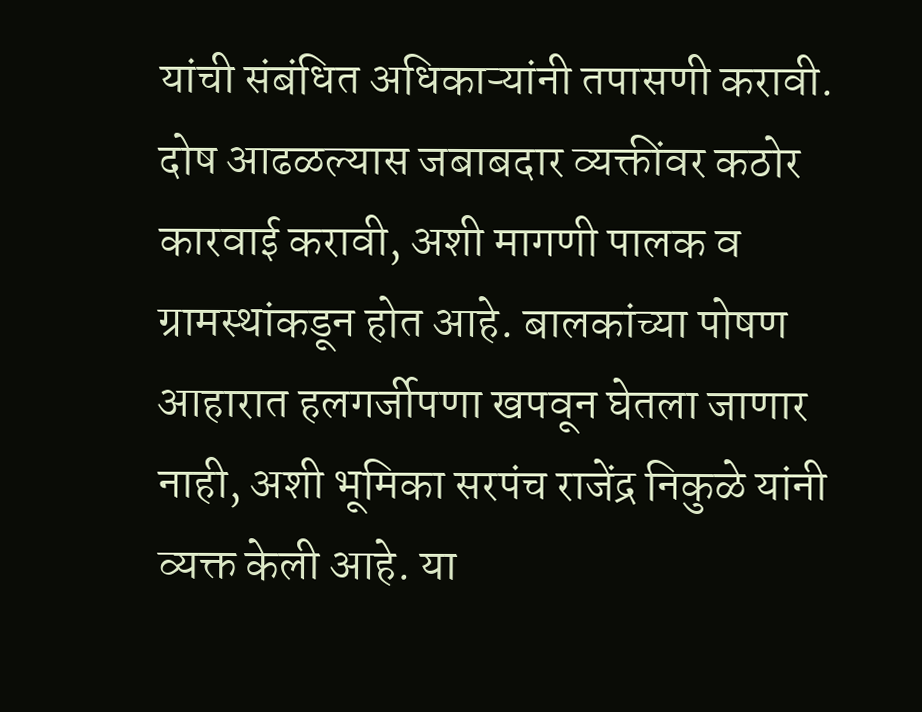यांची संबंधित अधिकाऱ्यांनी तपासणी करावी. दोष आढळल्यास जबाबदार व्यक्तींवर कठोर कारवाई करावी, अशी मागणी पालक व ग्रामस्थांकडून होत आहे. बालकांच्या पोषण आहारात हलगर्जीपणा खपवून घेतला जाणार नाही, अशी भूमिका सरपंच राजेंद्र निकुळे यांनी व्यक्त केली आहे. या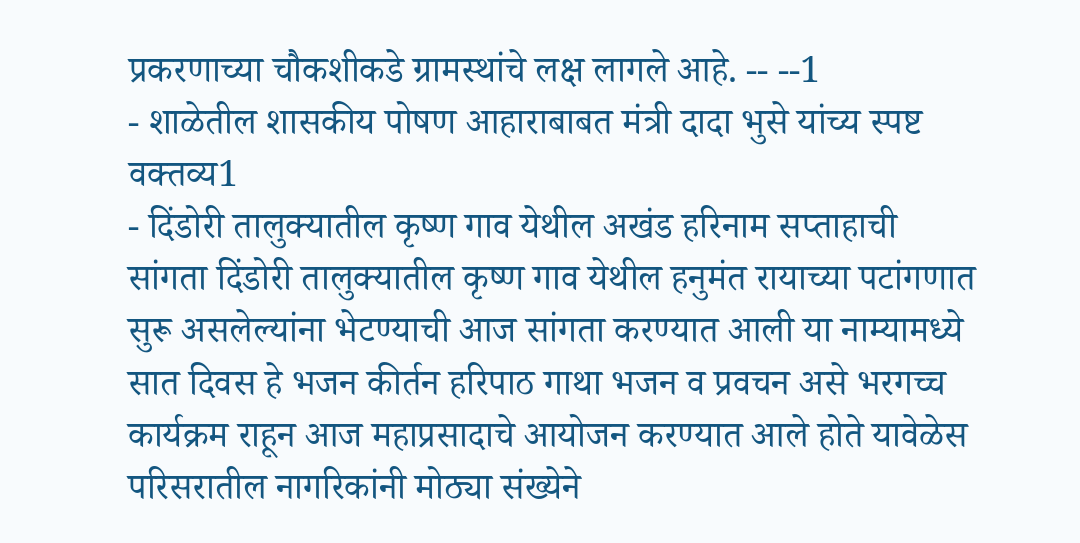प्रकरणाच्या चौकशीकडे ग्रामस्थांचे लक्ष लागले आहे. -- --1
- शाळेतील शासकीय पोषण आहाराबाबत मंत्री दादा भुसे यांच्य स्पष्ट वक्तव्य1
- दिंडोरी तालुक्यातील कृष्ण गाव येथील अखंड हरिनाम सप्ताहाची सांगता दिंडोरी तालुक्यातील कृष्ण गाव येथील हनुमंत रायाच्या पटांगणात सुरू असलेल्यांना भेटण्याची आज सांगता करण्यात आली या नाम्यामध्ये सात दिवस हे भजन कीर्तन हरिपाठ गाथा भजन व प्रवचन असे भरगच्च कार्यक्रम राहून आज महाप्रसादाचे आयोजन करण्यात आले होते यावेळेस परिसरातील नागरिकांनी मोठ्या संख्येने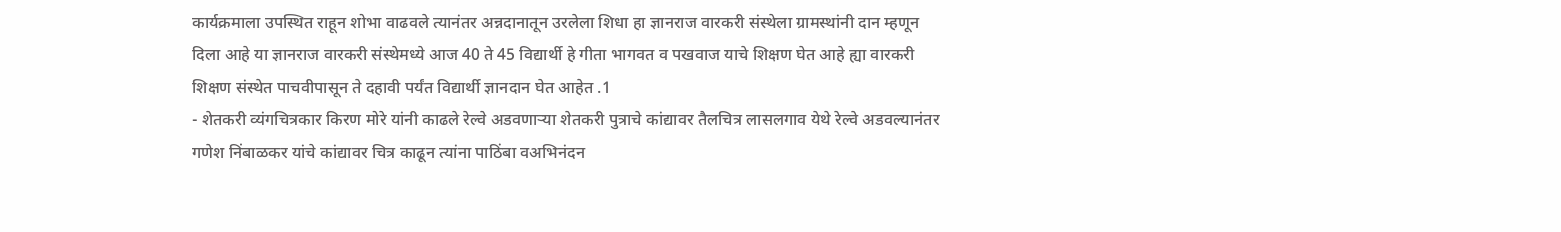कार्यक्रमाला उपस्थित राहून शोभा वाढवले त्यानंतर अन्नदानातून उरलेला शिधा हा ज्ञानराज वारकरी संस्थेला ग्रामस्थांनी दान म्हणून दिला आहे या ज्ञानराज वारकरी संस्थेमध्ये आज 40 ते 45 विद्यार्थी हे गीता भागवत व पखवाज याचे शिक्षण घेत आहे ह्या वारकरी शिक्षण संस्थेत पाचवीपासून ते दहावी पर्यंत विद्यार्थी ज्ञानदान घेत आहेत .1
- शेतकरी व्यंगचित्रकार किरण मोरे यांनी काढले रेल्वे अडवणाऱ्या शेतकरी पुत्राचे कांद्यावर तैलचित्र लासलगाव येथे रेल्वे अडवल्यानंतर गणेश निंबाळकर यांचे कांद्यावर चित्र काढून त्यांना पाठिंबा वअभिनंदन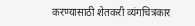करण्यासाठी शेतकरी व्यंगचित्रकार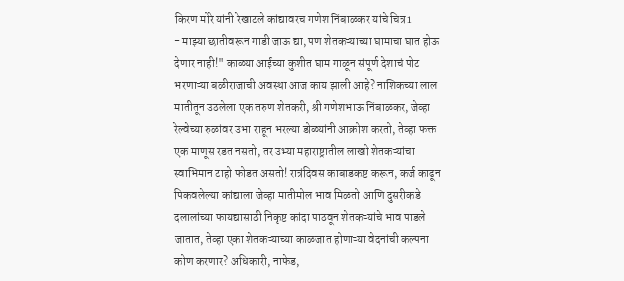किरण मोरे यांनी रेखाटले कांद्यावरच गणेश निंबाळकर यांचे चित्र1
- माझ्या छातीवरून गाडी जाऊ द्या, पण शेतकऱ्याच्या घामाचा घात होऊ देणार नाही!" काळ्या आईच्या कुशीत घाम गाळून संपूर्ण देशाचं पोट भरणाऱ्या बळीराजाची अवस्था आज काय झाली आहे? नाशिकच्या लाल मातीतून उठलेला एक तरुण शेतकरी, श्री गणेशभाऊ निंबाळकर, जेव्हा रेल्वेच्या रुळांवर उभा राहून भरल्या डोळ्यांनी आक्रोश करतो, तेव्हा फक्त एक माणूस रडत नसतो, तर उभ्या महाराष्ट्रातील लाखो शेतकऱ्यांचा स्वाभिमान टाहो फोडत असतो! रात्रंदिवस काबाडकष्ट करून, कर्ज काढून पिकवलेल्या कांद्याला जेव्हा मातीमोल भाव मिळतो आणि दुसरीकडे दलालांच्या फायद्यासाठी निकृष्ट कांदा पाठवून शेतकऱ्यांचे भाव पाडले जातात, तेव्हा एका शेतकऱ्याच्या काळजात होणाऱ्या वेदनांची कल्पना कोण करणार? अधिकारी, नाफेड,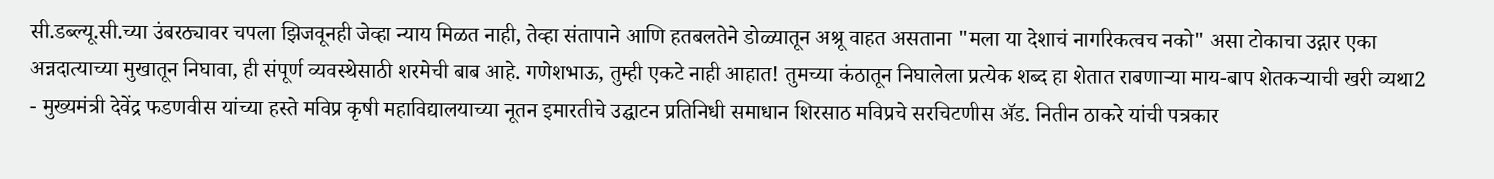सी.डब्ल्यू.सी.च्या उंबरठ्यावर चपला झिजवूनही जेव्हा न्याय मिळत नाही, तेव्हा संतापाने आणि हतबलतेने डोळ्यातून अश्रू वाहत असताना "मला या देशाचं नागरिकत्वच नको" असा टोकाचा उद्गार एका अन्नदात्याच्या मुखातून निघावा, ही संपूर्ण व्यवस्थेसाठी शरमेची बाब आहे. गणेशभाऊ, तुम्ही एकटे नाही आहात! तुमच्या कंठातून निघालेला प्रत्येक शब्द हा शेतात राबणाऱ्या माय-बाप शेतकऱ्याची खरी व्यथा2
- मुख्यमंत्री देवेंद्र फडणवीस यांच्या हस्ते मविप्र कृषी महाविद्यालयाच्या नूतन इमारतीचे उद्घाटन प्रतिनिधी समाधान शिरसाठ मविप्रचे सरचिटणीस ॲड. नितीन ठाकरे यांची पत्रकार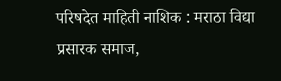परिषदेत माहिती नाशिक : मराठा विद्या प्रसारक समाज,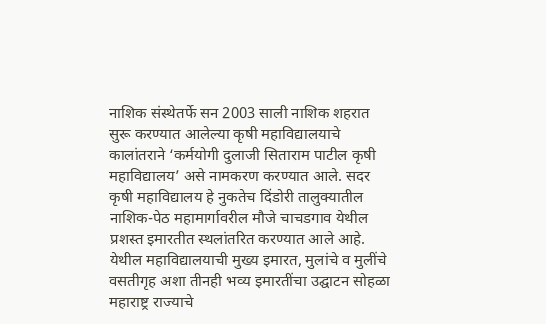नाशिक संस्थेतर्फे सन 2003 साली नाशिक शहरात सुरू करण्यात आलेल्या कृषी महाविद्यालयाचे कालांतराने ‘कर्मयोगी दुलाजी सिताराम पाटील कृषी महाविद्यालय’ असे नामकरण करण्यात आले. सदर कृषी महाविद्यालय हे नुकतेच दिंडोरी तालुक्यातील नाशिक-पेठ महामार्गावरील मौजे चाचडगाव येथील प्रशस्त इमारतीत स्थलांतरित करण्यात आले आहे. येथील महाविद्यालयाची मुख्य इमारत, मुलांचे व मुलींचे वसतीगृह अशा तीनही भव्य इमारतींचा उद्घाटन सोहळा महाराष्ट्र राज्याचे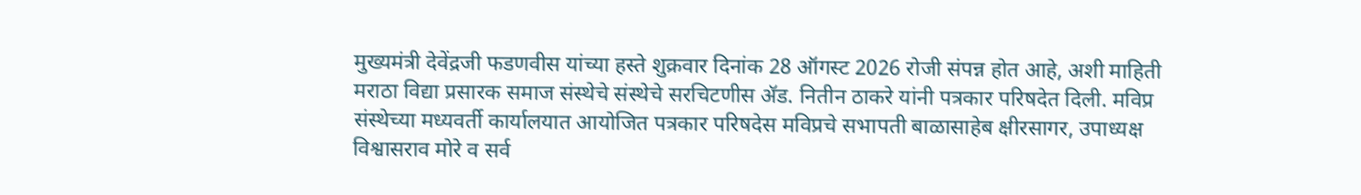मुख्यमंत्री देवेंद्रजी फडणवीस यांच्या हस्ते शुक्रवार दिनांक 28 ऑगस्ट 2026 रोजी संपन्न होत आहे, अशी माहिती मराठा विद्या प्रसारक समाज संस्थेचे संस्थेचे सरचिटणीस ॲड. नितीन ठाकरे यांनी पत्रकार परिषदेत दिली. मविप्र संस्थेच्या मध्यवर्ती कार्यालयात आयोजित पत्रकार परिषदेस मविप्रचे सभापती बाळासाहेब क्षीरसागर, उपाध्यक्ष विश्वासराव मोरे व सर्व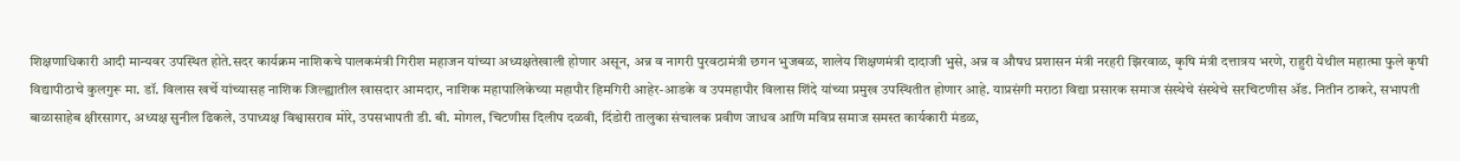शिक्षणाधिकारी आदी मान्यवर उपस्थित होते.सदर कार्यक्रम नाशिकचे पालकमंत्री गिरीश महाजन यांच्या अध्यक्षतेखाली होणार असून, अन्न व नागरी पुरवठामंत्री छगन भुजबळ, शालेय शिक्षणमंत्री दादाजी भुसे, अन्न व औषध प्रशासन मंत्री नरहरी झिरवाळ, कृषि मंत्री दत्तात्रय भरणे, राहुरी येथील महात्मा फुले कृषी विद्यापीठाचे कुलगुरू मा. डॉ. विलास खर्चे यांच्यासह नाशिक जिल्ह्यातील खासदार आमदार, नाशिक महापालिकेच्या महापौर हिमगिरी आहेर-आडके व उपमहापौर विलास शिंदे यांच्या प्रमुख उपस्थितीत होणार आहे. याप्रसंगी मराठा विद्या प्रसारक समाज संस्थेचे संस्थेचे सरचिटणीस ॲड. नितीन ठाकरे, सभापती बाळासाहेब क्षीरसागर, अध्यक्ष सुनील ढिकले, उपाध्यक्ष विश्वासराव मोरे, उपसभापती डी. बी. मोगल, चिटणीस दिलीप दळवी, दिंडोरी तालुका संचालक प्रवीण जाधव आणि मविप्र समाज समस्त कार्यकारी मंडळ,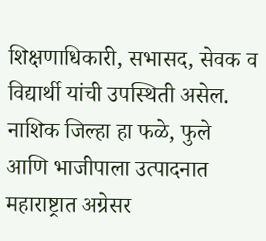शिक्षणाधिकारी, सभासद, सेवक व विद्यार्थी यांची उपस्थिती असेल. नाशिक जिल्हा हा फळे, फुले आणि भाजीपाला उत्पादनात महाराष्ट्रात अग्रेसर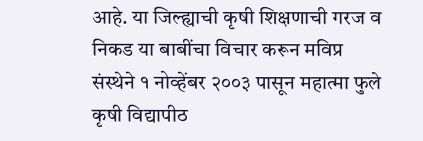आहे. या जिल्ह्याची कृषी शिक्षणाची गरज व निकड या बाबींचा विचार करून मविप्र संस्थेने १ नोव्हेंबर २००३ पासून महात्मा फुले कृषी विद्यापीठ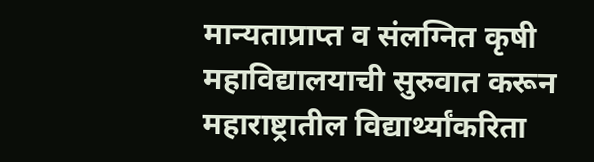मान्यताप्राप्त व संलग्नित कृषी महाविद्यालयाची सुरुवात करून महाराष्ट्रातील विद्यार्थ्यांकरिता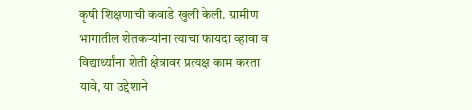कृषी शिक्षणाची कवाडे खुली केली. ग्रामीण भागातील शेतकऱ्यांना त्याचा फायदा व्हावा व विद्यार्थ्यांना शेती क्षेत्रावर प्रत्यक्ष काम करता यावे, या उद्देशाने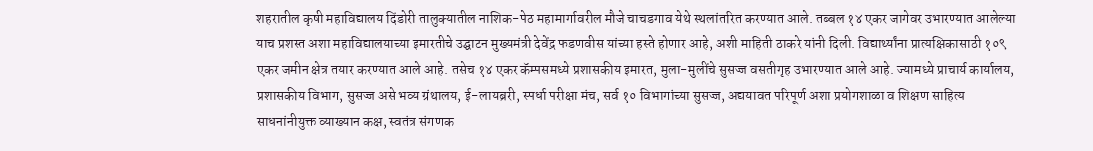शहरातील कृषी महाविद्यालय दिंडोरी तालुक्यातील नाशिक-पेठ महामार्गावरील मौजे चाचडगाव येथे स्थलांतरित करण्यात आले. तब्बल १४ एकर जागेवर उभारण्यात आलेल्या याच प्रशस्त अशा महाविद्यालयाच्या इमारतीचे उद्घाटन मुख्यमंत्री देवेंद्र फडणवीस यांच्या हस्ते होणार आहे, अशी माहिती ठाकरे यांनी दिली. विद्यार्थ्यांना प्रात्यक्षिकासाठी १०९ एकर जमीन क्षेत्र तयार करण्यात आले आहे. तसेच १४ एकर कॅम्पसमध्ये प्रशासकीय इमारत, मुला-मुलींचे सुसज्ज वसतीगृह उभारण्यात आले आहे. ज्यामध्ये प्राचार्य कार्यालय, प्रशासकीय विभाग, सुसज्ज असे भव्य ग्रंथालय, ई-लायब्ररी, स्पर्धा परीक्षा मंच, सर्व १० विभागांच्या सुसज्ज, अद्ययावत परिपूर्ण अशा प्रयोगशाळा व शिक्षण साहित्य साधनांनीयुक्त व्याख्यान कक्ष, स्वतंत्र संगणक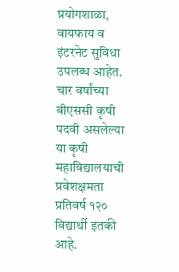प्रयोगशाळा, वायफाय व इंटरनेट सुविधा उपलब्ध आहेत. चार वर्षांच्या बीएससी कृषी पदवी असलेल्या या कृषी महाविद्यालयाची प्रवेशक्षमता प्रतिवर्ष १२० विद्यार्थी इतकी आहे.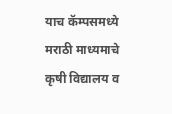याच कॅम्पसमध्ये मराठी माध्यमाचे कृषी विद्यालय व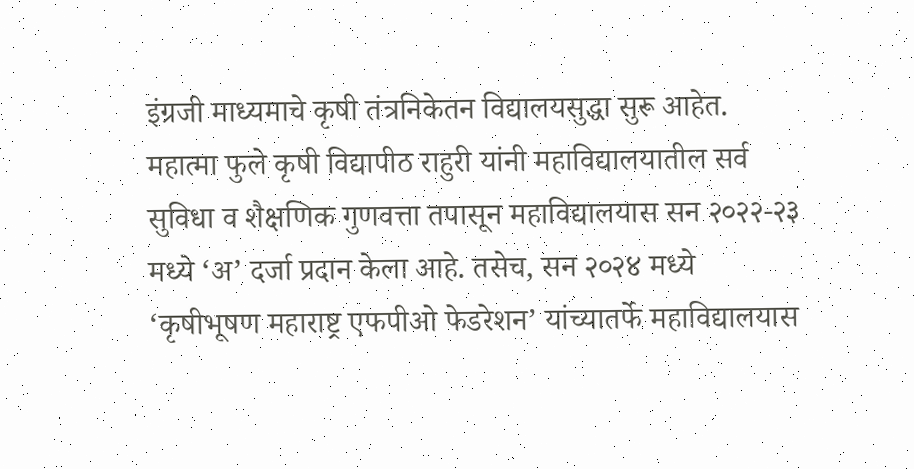इंग्रजी माध्यमाचे कृषी तंत्रनिकेतन विद्यालयसुद्धा सुरू आहेत. महात्मा फुले कृषी विद्यापीठ राहुरी यांनी महाविद्यालयातील सर्व सुविधा व शैक्षणिक गुणवत्ता तपासून महाविद्यालयास सन २०२२-२३ मध्ये ‘अ’ दर्जा प्रदान केला आहे. तसेच, सन २०२४ मध्ये ‘कृषीभूषण महाराष्ट्र एफपीओ फेडरेशन’ यांच्यातर्फे महाविद्यालयास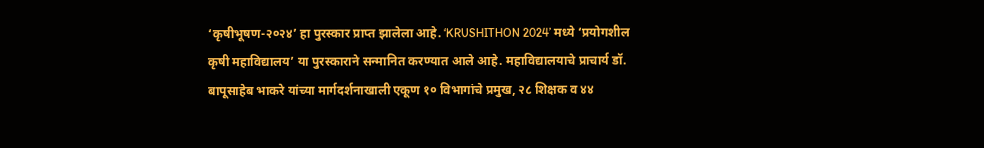‘कृषीभूषण-२०२४’ हा पुरस्कार प्राप्त झालेला आहे. ‘KRUSHITHON 2024’ मध्ये ‘प्रयोगशील कृषी महाविद्यालय’ या पुरस्काराने सन्मानित करण्यात आले आहे. महाविद्यालयाचे प्राचार्य डॉ. बापूसाहेब भाकरे यांच्या मार्गदर्शनाखाली एकूण १० विभागांचे प्रमुख, २८ शिक्षक व ४४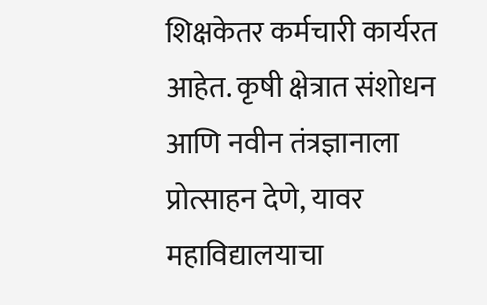शिक्षकेतर कर्मचारी कार्यरत आहेत. कृषी क्षेत्रात संशोधन आणि नवीन तंत्रज्ञानाला प्रोत्साहन देणे, यावर महाविद्यालयाचा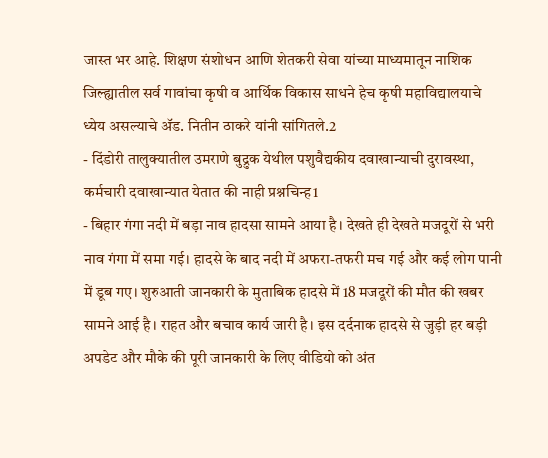जास्त भर आहे. शिक्षण संशोधन आणि शेतकरी सेवा यांच्या माध्यमातून नाशिक जिल्ह्यातील सर्व गावांचा कृषी व आर्थिक विकास साधने हेच कृषी महाविद्यालयाचे ध्येय असल्याचे ॲड. नितीन ठाकरे यांनी सांगितले.2
- दिंडोरी तालुक्यातील उमराणे बुद्रुक येथील पशुवैद्यकीय दवाखान्याची दुरावस्था, कर्मचारी दवाखान्यात येतात की नाही प्रश्नचिन्ह1
- बिहार गंगा नदी में बड़ा नाव हादसा सामने आया है। देखते ही देखते मजदूरों से भरी नाव गंगा में समा गई। हादसे के बाद नदी में अफरा-तफरी मच गई और कई लोग पानी में डूब गए। शुरुआती जानकारी के मुताबिक हादसे में 18 मजदूरों की मौत की खबर सामने आई है। राहत और बचाव कार्य जारी है। इस दर्दनाक हादसे से जुड़ी हर बड़ी अपडेट और मौके की पूरी जानकारी के लिए वीडियो को अंत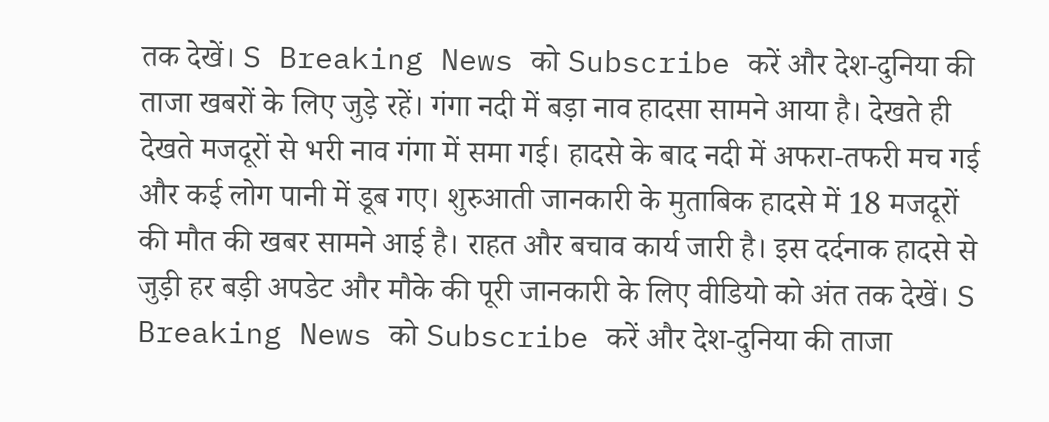तक देखें। S Breaking News को Subscribe करें और देश-दुनिया की ताजा खबरों के लिए जुड़े रहें। गंगा नदी में बड़ा नाव हादसा सामने आया है। देखते ही देखते मजदूरों से भरी नाव गंगा में समा गई। हादसे के बाद नदी में अफरा-तफरी मच गई और कई लोग पानी में डूब गए। शुरुआती जानकारी के मुताबिक हादसे में 18 मजदूरों की मौत की खबर सामने आई है। राहत और बचाव कार्य जारी है। इस दर्दनाक हादसे से जुड़ी हर बड़ी अपडेट और मौके की पूरी जानकारी के लिए वीडियो को अंत तक देखें। S Breaking News को Subscribe करें और देश-दुनिया की ताजा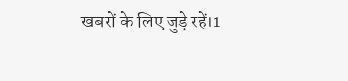खबरों के लिए जुड़े रहें।1